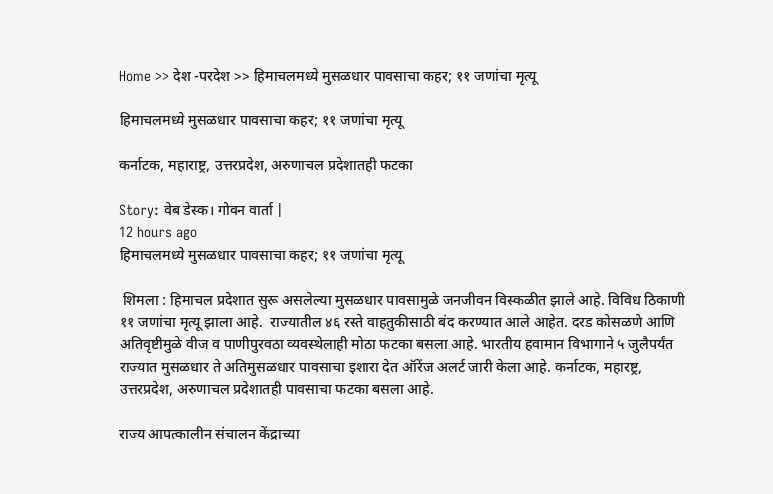Home >> देश -परदेश >> हिमाचलमध्ये मुसळधार पावसाचा कहर; ११ जणांचा मृत्यू

हिमाचलमध्ये मुसळधार पावसाचा कहर; ११ जणांचा मृत्यू

कर्नाटक, महाराष्ट्र, उत्तरप्रदेश, अरुणाचल प्रदेशातही फटका

Story: वेब डेस्क। गोवन वार्ता |
12 hours ago
हिमाचलमध्ये मुसळधार पावसाचा कहर; ११ जणांचा मृत्यू

 शिमला : हिमाचल प्रदेशात सुरू असलेल्या मुसळधार पावसामुळे जनजीवन विस्कळीत झाले आहे. विविध ठिकाणी ११ जणांचा मृत्यू झाला आहे.  राज्यातील ४६ रस्ते वाहतुकीसाठी बंद करण्यात आले आहेत. दरड कोसळणे आणि अतिवृष्टीमुळे वीज व पाणीपुरवठा व्यवस्थेलाही मोठा फटका बसला आहे. भारतीय हवामान विभागाने ५ जुलैपर्यंत राज्यात मुसळधार ते अतिमुसळधार पावसाचा इशारा देत ऑरेंज अलर्ट जारी केला आहे. कर्नाटक, महारष्ट्र, उत्तरप्रदेश, अरुणाचल प्रदेशातही पावसाचा फटका बसला आहे.

राज्य आपत्कालीन संचालन केंद्राच्या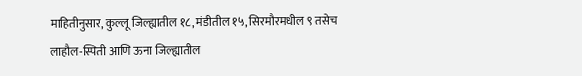माहितीनुसार, कुल्लू जिल्ह्यातील १८, मंडीतील १५, सिरमौरमधील ९ तसेच लाहौल-स्पिती आणि ऊना जिल्ह्यातील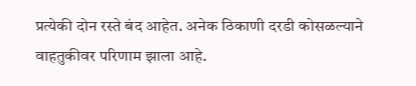प्रत्येकी दोन रस्ते बंद आहेत. अनेक ठिकाणी दरडी कोसळल्याने वाहतुकीवर परिणाम झाला आहे.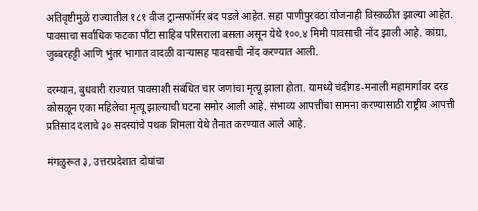अतिवृष्टीमुळे राज्यातील १८१ वीज ट्रान्सफॉर्मर बंद पडले आहेत. सहा पाणीपुरवठा योजनाही विस्कळीत झाल्या आहेत. पावसाचा सर्वाधिक फटका पाँटा साहिब परिसराला बसला असून येथे १००.४ मिमी पावसाची नोंद झाली आहे. कांग्रा, जुब्बरहट्टी आणि भुंतर भागात वादळी वाऱ्यासह पावसाची नोंद करण्यात आली.

दरम्यान, बुधवारी राज्यात पावसाशी संबंधित चार जणांचा मृत्यू झाला होता. यामध्ये चंदीगड-मनाली महामार्गावर दरड कोसळून एका महिलेचा मृत्यू झाल्याची घटना समोर आली आहे. संभाव्य आपत्तींचा सामना करण्यासाठी राष्ट्रीय आपत्ती प्रतिसाद दलाचे ३० सदस्यांचे पथक शिमला येथे तैनात करण्यात आले आहे.

मंगळुरूत ३, उत्तरप्रदेशात दोघांचा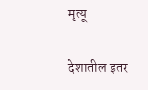मृत्यू

देशातील इतर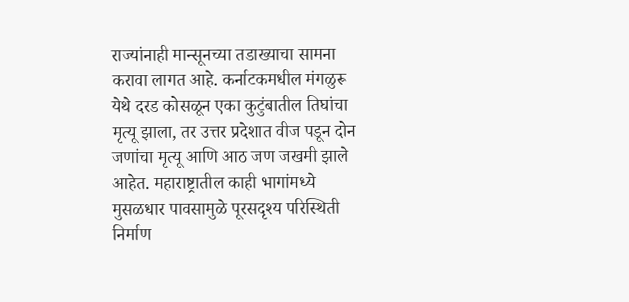राज्यांनाही मान्सूनच्या तडाख्याचा सामना करावा लागत आहे. कर्नाटकमधील मंगळुरू येथे दरड कोसळून एका कुटुंबातील तिघांचा मृत्यू झाला, तर उत्तर प्रदेशात वीज पडून दोन जणांचा मृत्यू आणि आठ जण जखमी झाले आहेत. महाराष्ट्रातील काही भागांमध्ये मुसळधार पावसामुळे पूरसदृश्य परिस्थिती निर्माण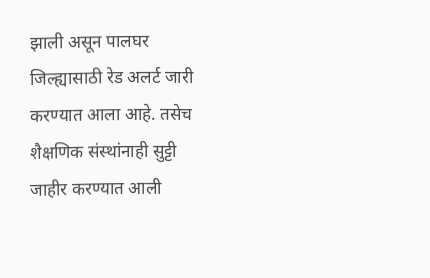झाली असून पालघर जिल्ह्यासाठी रेड अलर्ट जारी करण्यात आला आहे. तसेच शैक्षणिक संस्थांनाही सुट्टी जाहीर करण्यात आली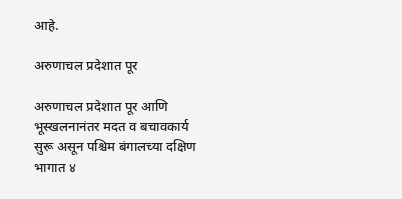आहे.

अरुणाचल प्रदेशात पूर

अरुणाचल प्रदेशात पूर आणि भूस्खलनानंतर मदत व बचावकार्य सुरू असून पश्चिम बंगालच्या दक्षिण भागात ४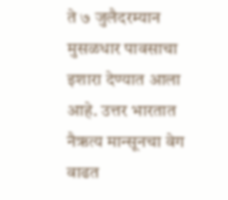ते ७ जुलैदरम्यान मुसळधार पावसाचा इशारा देण्यात आला आहे. उत्तर भारतात नैऋत्य मान्सूनचा वेग वाढत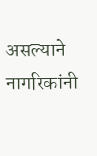असल्याने नागरिकांनी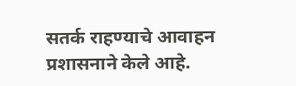सतर्क राहण्याचे आवाहन प्रशासनाने केले आहे.